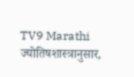TV9 Marathi
ज्योतिषशास्त्रानुसार,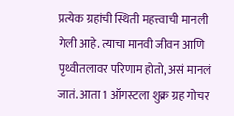प्रत्येक ग्रहांची स्थिती महत्त्वाची मानली गेली आहे. त्याचा मानवी जीवन आणि पृथ्वीतलावर परिणाम होतो, असं मानलं जातं. आता 1 ऑगस्टला शुक्र ग्रह गोचर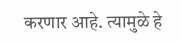करणार आहे. त्यामुळे हे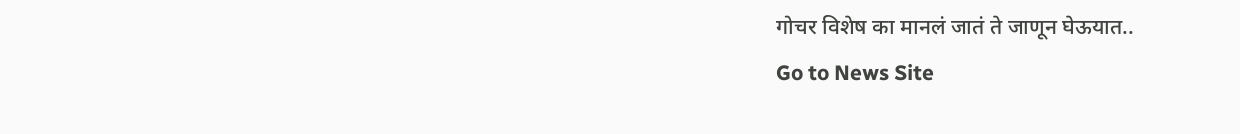गोचर विशेष का मानलं जातं ते जाणून घेऊयात..
Go to News Site